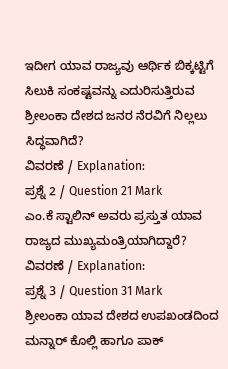ಇದೀಗ ಯಾವ ರಾಜ್ಯವು ಆರ್ಥಿಕ ಬಿಕ್ಕಟ್ಟಿಗೆ ಸಿಲುಕಿ ಸಂಕಷ್ಟವನ್ನು ಎದುರಿಸುತ್ತಿರುವ ಶ್ರೀಲಂಕಾ ದೇಶದ ಜನರ ನೆರವಿಗೆ ನಿಲ್ಲಲು ಸಿದ್ಧವಾಗಿದೆ?
ವಿವರಣೆ / Explanation:
ಪ್ರಶ್ನೆ 2 / Question 21 Mark
ಎಂ.ಕೆ ಸ್ಟಾಲಿನ್ ಅವರು ಪ್ರಸ್ತುತ ಯಾವ ರಾಜ್ಯದ ಮುಖ್ಯಮಂತ್ರಿಯಾಗಿದ್ದಾರೆ?
ವಿವರಣೆ / Explanation:
ಪ್ರಶ್ನೆ 3 / Question 31 Mark
ಶ್ರೀಲಂಕಾ ಯಾವ ದೇಶದ ಉಪಖಂಡದಿಂದ ಮನ್ನಾರ್ ಕೊಲ್ಲಿ ಹಾಗೂ ಪಾಕ್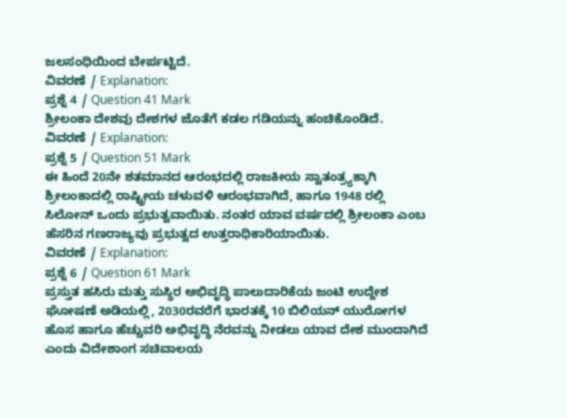ಜಲಸಂಧಿಯಿಂದ ಬೇರ್ಪಟ್ಟಿದೆ.
ವಿವರಣೆ / Explanation:
ಪ್ರಶ್ನೆ 4 / Question 41 Mark
ಶ್ರೀಲಂಕಾ ದೇಶವು ದೇಶಗಳ ಜೊತೆಗೆ ಕಡಲ ಗಡಿಯನ್ನು ಹಂಚಿಕೊಂಡಿದೆ.
ವಿವರಣೆ / Explanation:
ಪ್ರಶ್ನೆ 5 / Question 51 Mark
ಈ ಹಿಂದೆ 20ನೇ ಶತಮಾನದ ಆರಂಭದಲ್ಲಿ ರಾಜಕೀಯ ಸ್ವಾತಂತ್ರ್ಯಕ್ಕಾಗಿ ಶ್ರೀಲಂಕಾದಲ್ಲಿ ರಾಷ್ಟ್ರೀಯ ಚಳುವಳಿ ಆರಂಭವಾಗಿದೆ, ಹಾಗೂ 1948 ರಲ್ಲಿ ಸಿಲೋನ್ ಒಂದು ಪ್ರಭುತ್ವವಾಯಿತು. ನಂತರ ಯಾವ ವರ್ಷದಲ್ಲಿ ಶ್ರೀಲಂಕಾ ಎಂಬ ಹೆಸರಿನ ಗಣರಾಜ್ಯವು ಪ್ರಭುತ್ವದ ಉತ್ತರಾಧಿಕಾರಿಯಾಯಿತು.
ವಿವರಣೆ / Explanation:
ಪ್ರಶ್ನೆ 6 / Question 61 Mark
ಪ್ರಸ್ತುತ ಹಸಿರು ಮತ್ತು ಸುಸ್ಥಿರ ಅಭಿವೃದ್ಧಿ ಪಾಲುದಾರಿಕೆಯ ಜಂಟಿ ಉದ್ದೇಶ ಘೋಷಣೆ ಅಡಿಯಲ್ಲಿ, 2030ರವರೆಗೆ ಭಾರತಕ್ಕೆ 10 ಬಿಲಿಯನ್ ಯುರೋಗಳ ಹೊಸ ಹಾಗೂ ಹೆಚ್ಚುವರಿ ಅಭಿವೃದ್ಧಿ ನೆರವನ್ನು ನೀಡಲು ಯಾವ ದೇಶ ಮುಂದಾಗಿದೆ ಎಂದು ವಿದೇಶಾಂಗ ಸಚಿವಾಲಯ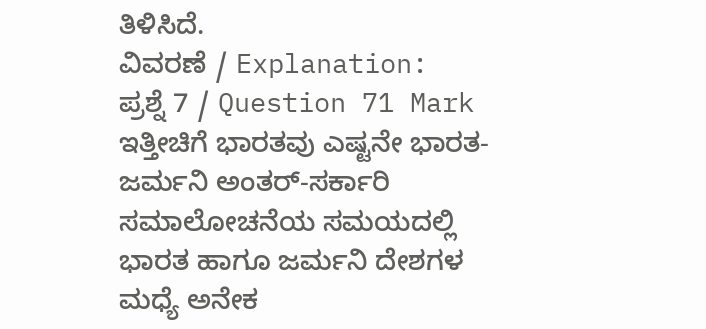ತಿಳಿಸಿದೆ.
ವಿವರಣೆ / Explanation:
ಪ್ರಶ್ನೆ 7 / Question 71 Mark
ಇತ್ತೀಚಿಗೆ ಭಾರತವು ಎಷ್ಟನೇ ಭಾರತ-ಜರ್ಮನಿ ಅಂತರ್-ಸರ್ಕಾರಿ ಸಮಾಲೋಚನೆಯ ಸಮಯದಲ್ಲಿ ಭಾರತ ಹಾಗೂ ಜರ್ಮನಿ ದೇಶಗಳ ಮಧ್ಯೆ ಅನೇಕ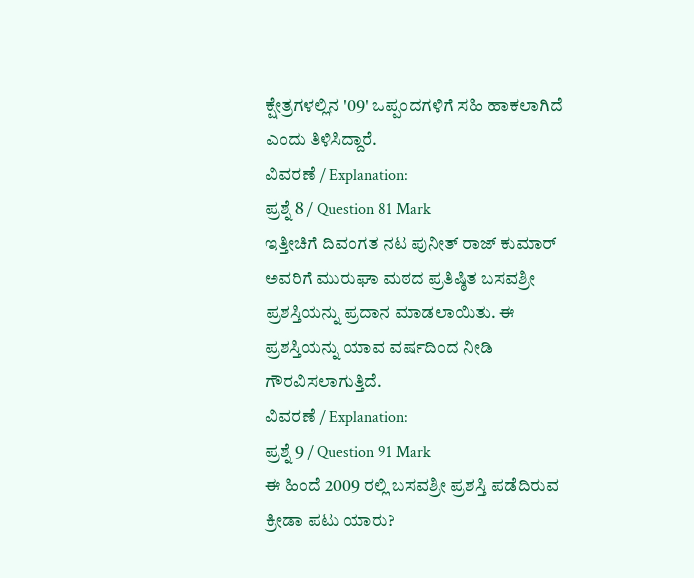ಕ್ಷೇತ್ರಗಳಲ್ಲಿನ '09' ಒಪ್ಪಂದಗಳಿಗೆ ಸಹಿ ಹಾಕಲಾಗಿದೆ ಎಂದು ತಿಳಿಸಿದ್ದಾರೆ.
ವಿವರಣೆ / Explanation:
ಪ್ರಶ್ನೆ 8 / Question 81 Mark
ಇತ್ತೀಚಿಗೆ ದಿವಂಗತ ನಟ ಪುನೀತ್ ರಾಜ್ ಕುಮಾರ್ ಅವರಿಗೆ ಮುರುಘಾ ಮಠದ ಪ್ರತಿಷ್ಠಿತ ಬಸವಶ್ರೀ ಪ್ರಶಸ್ತಿಯನ್ನು ಪ್ರದಾನ ಮಾಡಲಾಯಿತು. ಈ ಪ್ರಶಸ್ತಿಯನ್ನು ಯಾವ ವರ್ಷದಿಂದ ನೀಡಿ ಗೌರವಿಸಲಾಗುತ್ತಿದೆ.
ವಿವರಣೆ / Explanation:
ಪ್ರಶ್ನೆ 9 / Question 91 Mark
ಈ ಹಿಂದೆ 2009 ರಲ್ಲಿ ಬಸವಶ್ರೀ ಪ್ರಶಸ್ತಿ ಪಡೆದಿರುವ ಕ್ರೀಡಾ ಪಟು ಯಾರು?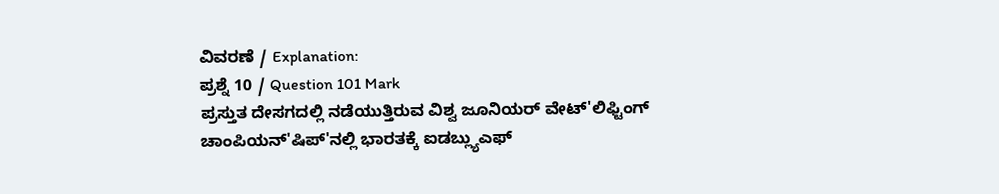ವಿವರಣೆ / Explanation:
ಪ್ರಶ್ನೆ 10 / Question 101 Mark
ಪ್ರಸ್ತುತ ದೇಸಗದಲ್ಲಿ ನಡೆಯುತ್ತಿರುವ ವಿಶ್ವ ಜೂನಿಯರ್ ವೇಟ್'ಲಿಫ್ಟಿಂಗ್ ಚಾಂಪಿಯನ್'ಷಿಪ್'ನಲ್ಲಿ ಭಾರತಕ್ಕೆ ಐಡಬ್ಲ್ಯುಎಫ್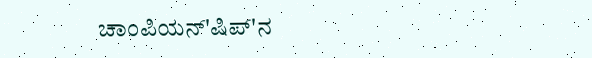ಚಾಂಪಿಯನ್'ಷಿಪ್'ನ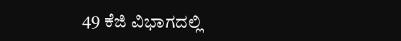49 ಕೆಜಿ ವಿಭಾಗದಲ್ಲಿ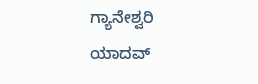ಗ್ಯಾನೇಶ್ವರಿ ಯಾದವ್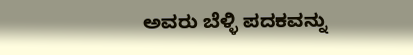ಅವರು ಬೆಳ್ಳಿ ಪದಕವನ್ನು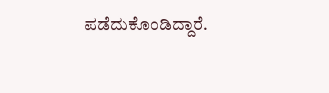ಪಡೆದುಕೊಂಡಿದ್ದಾರೆ.